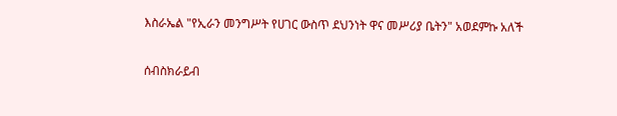እስራኤል "የኢራን መንግሥት የሀገር ውስጥ ደህንነት ዋና መሥሪያ ቤትን" አወደምኩ አለች

ሰብስክራይብ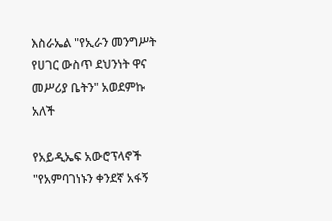እስራኤል "የኢራን መንግሥት የሀገር ውስጥ ደህንነት ዋና መሥሪያ ቤትን" አወደምኩ አለች

የአይዲኤፍ አውሮፕላኖች "የአምባገነኑን ቀንደኛ አፋኝ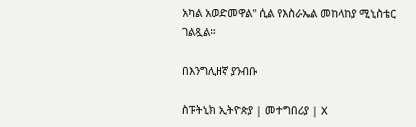አካል አወድመዋል" ሲል የእስራኤል መከላከያ ሚኒስቴር ገልጿል።

በእንግሊዘኛ ያንብቡ

ስፑትኒክ ኢትዮጵያ | መተግበሪያ | X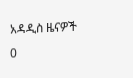አዳዲስ ዜናዎች
0